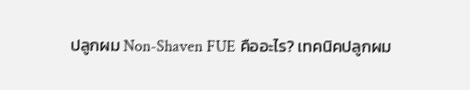ปลูกผม Non-Shaven FUE คืออะไร? เทคนิคปลูกผม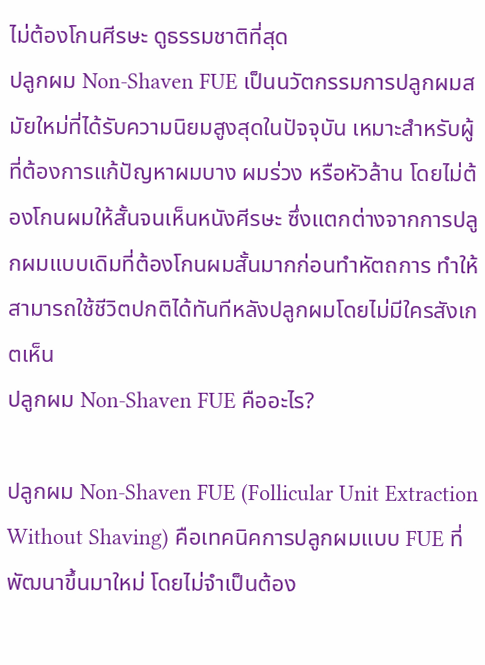ไม่ต้องโกนศีรษะ ดูธรรมชาติที่สุด
ปลูกผม Non-Shaven FUE เป็นนวัตกรรมการปลูกผมสมัยใหม่ที่ได้รับความนิยมสูงสุดในปัจจุบัน เหมาะสำหรับผู้ที่ต้องการแก้ปัญหาผมบาง ผมร่วง หรือหัวล้าน โดยไม่ต้องโกนผมให้สั้นจนเห็นหนังศีรษะ ซึ่งแตกต่างจากการปลูกผมแบบเดิมที่ต้องโกนผมสั้นมากก่อนทำหัตถการ ทำให้สามารถใช้ชีวิตปกติได้ทันทีหลังปลูกผมโดยไม่มีใครสังเกตเห็น
ปลูกผม Non-Shaven FUE คืออะไร?

ปลูกผม Non-Shaven FUE (Follicular Unit Extraction Without Shaving) คือเทคนิคการปลูกผมแบบ FUE ที่พัฒนาขึ้นมาใหม่ โดยไม่จำเป็นต้อง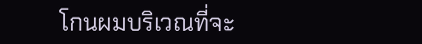โกนผมบริเวณที่จะ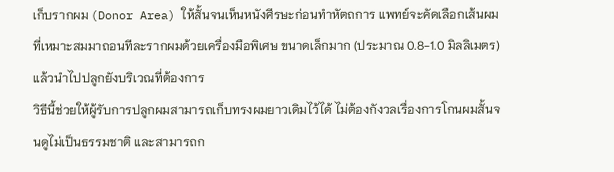เก็บรากผม (Donor Area) ให้สั้นจนเห็นหนังศีรษะก่อนทำหัตถการ แพทย์จะคัดเลือกเส้นผมที่เหมาะสมมาถอนทีละรากผมด้วยเครื่องมือพิเศษ ขนาดเล็กมาก (ประมาณ 0.8-1.0 มิลลิเมตร) แล้วนำไปปลูกยังบริเวณที่ต้องการ
วิธีนี้ช่วยให้ผู้รับการปลูกผมสามารถเก็บทรงผมยาวเดิมไว้ได้ ไม่ต้องกังวลเรื่องการโกนผมสั้นจนดูไม่เป็นธรรมชาติ และสามารถก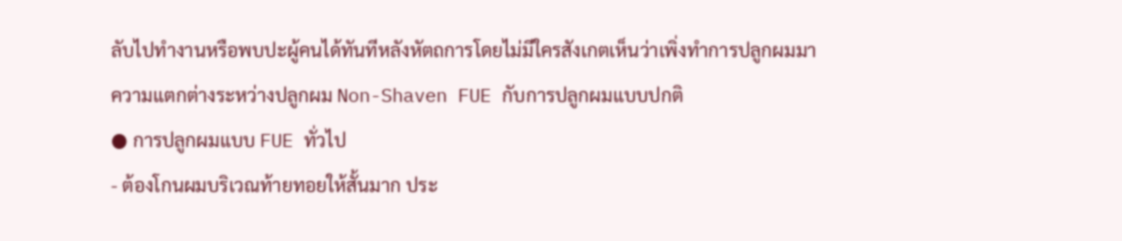ลับไปทำงานหรือพบปะผู้คนได้ทันทีหลังหัตถการโดยไม่มีใครสังเกตเห็นว่าเพิ่งทำการปลูกผมมา
ความแตกต่างระหว่างปลูกผม Non-Shaven FUE กับการปลูกผมแบบปกติ
● การปลูกผมแบบ FUE ทั่วไป
- ต้องโกนผมบริเวณท้ายทอยให้สั้นมาก ประ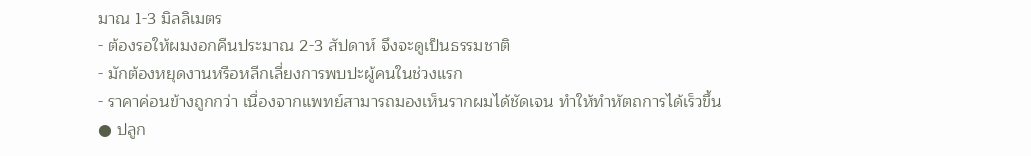มาณ 1-3 มิลลิเมตร
- ต้องรอให้ผมงอกคืนประมาณ 2-3 สัปดาห์ จึงจะดูเป็นธรรมชาติ
- มักต้องหยุดงานหรือหลีกเลี่ยงการพบปะผู้คนในช่วงแรก
- ราคาค่อนข้างถูกกว่า เนื่องจากแพทย์สามารถมองเห็นรากผมได้ชัดเจน ทำให้ทำหัตถการได้เร็วขึ้น
● ปลูก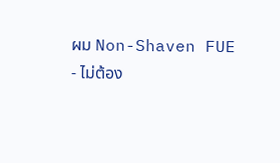ผม Non-Shaven FUE
- ไม่ต้อง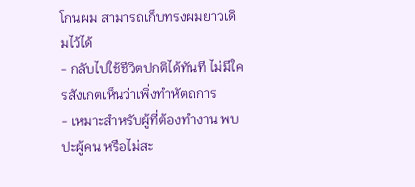โกนผม สามารถเก็บทรงผมยาวเดิมไว้ได้
- กลับไปใช้ชีวิตปกติได้ทันที ไม่มีใครสังเกตเห็นว่าเพิ่งทำหัตถการ
- เหมาะสำหรับผู้ที่ต้องทำงาน พบปะผู้คน หรือไม่สะ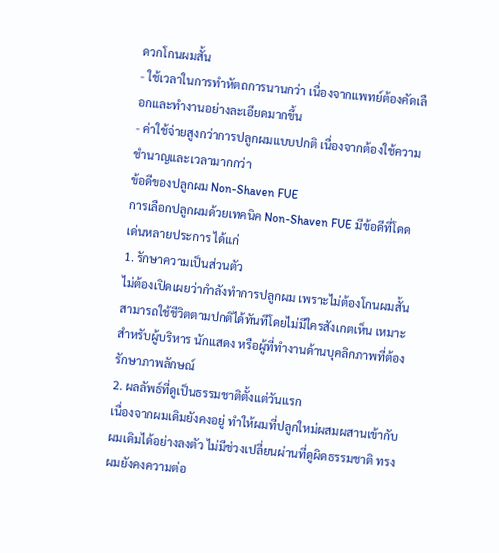ดวกโกนผมสั้น
- ใช้เวลาในการทำหัตถการนานกว่า เนื่องจากแพทย์ต้องคัดเลือกและทำงานอย่างละเอียดมากขึ้น
- ค่าใช้จ่ายสูงกว่าการปลูกผมแบบปกติ เนื่องจากต้องใช้ความชำนาญและเวลามากกว่า
ข้อดีของปลูกผม Non-Shaven FUE
การเลือกปลูกผมด้วยเทคนิค Non-Shaven FUE มีข้อดีที่โดดเด่นหลายประการ ได้แก่
1. รักษาความเป็นส่วนตัว
ไม่ต้องเปิดเผยว่ากำลังทำการปลูกผม เพราะไม่ต้องโกนผมสั้น สามารถใช้ชีวิตตามปกติได้ทันทีโดยไม่มีใครสังเกตเห็น เหมาะสำหรับผู้บริหาร นักแสดง หรือผู้ที่ทำงานด้านบุคลิกภาพที่ต้องรักษาภาพลักษณ์
2. ผลลัพธ์ที่ดูเป็นธรรมชาติตั้งแต่วันแรก
เนื่องจากผมเดิมยังคงอยู่ ทำให้ผมที่ปลูกใหม่ผสมผสานเข้ากับผมเดิมได้อย่างลงตัว ไม่มีช่วงเปลี่ยนผ่านที่ดูผิดธรรมชาติ ทรงผมยังคงความต่อ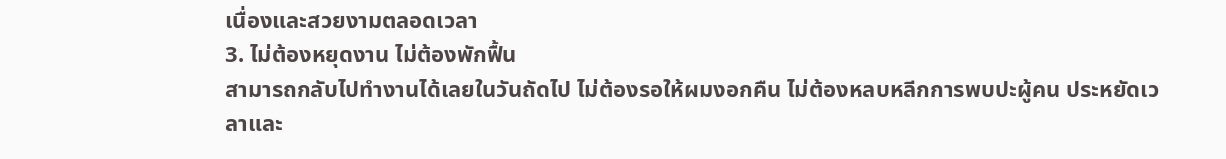เนื่องและสวยงามตลอดเวลา
3. ไม่ต้องหยุดงาน ไม่ต้องพักฟื้น
สามารถกลับไปทำงานได้เลยในวันถัดไป ไม่ต้องรอให้ผมงอกคืน ไม่ต้องหลบหลีกการพบปะผู้คน ประหยัดเวลาและ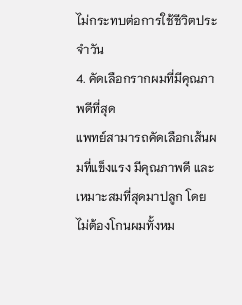ไม่กระทบต่อการใช้ชีวิตประจำวัน
4. คัดเลือกรากผมที่มีคุณภาพดีที่สุด
แพทย์สามารถคัดเลือกเส้นผมที่แข็งแรง มีคุณภาพดี และเหมาะสมที่สุดมาปลูก โดยไม่ต้องโกนผมทั้งหม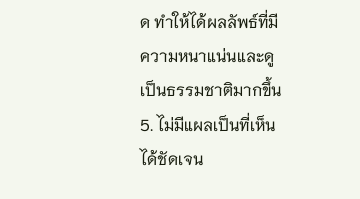ด ทำให้ได้ผลลัพธ์ที่มีความหนาแน่นและดูเป็นธรรมชาติมากขึ้น
5. ไม่มีแผลเป็นที่เห็นได้ชัดเจน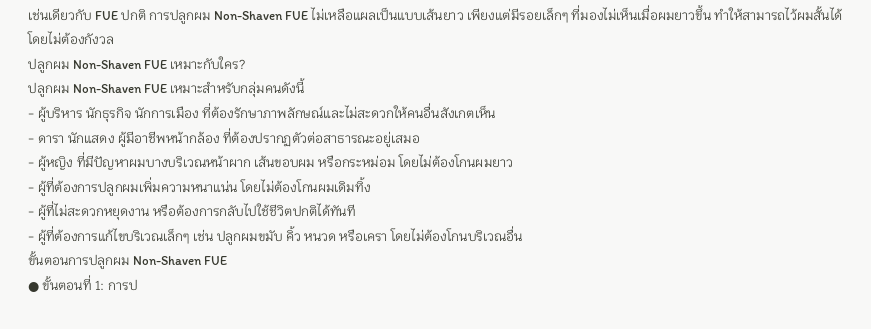เช่นเดียวกับ FUE ปกติ การปลูกผม Non-Shaven FUE ไม่เหลือแผลเป็นแบบเส้นยาว เพียงแต่มีรอยเล็กๆ ที่มองไม่เห็นเมื่อผมยาวขึ้น ทำให้สามารถไว้ผมสั้นได้โดยไม่ต้องกังวล
ปลูกผม Non-Shaven FUE เหมาะกับใคร?
ปลูกผม Non-Shaven FUE เหมาะสำหรับกลุ่มคนดังนี้
- ผู้บริหาร นักธุรกิจ นักการเมือง ที่ต้องรักษาภาพลักษณ์และไม่สะดวกให้คนอื่นสังเกตเห็น
- ดารา นักแสดง ผู้มีอาชีพหน้ากล้อง ที่ต้องปรากฏตัวต่อสาธารณะอยู่เสมอ
- ผู้หญิง ที่มีปัญหาผมบางบริเวณหน้าผาก เส้นขอบผม หรือกระหม่อม โดยไม่ต้องโกนผมยาว
- ผู้ที่ต้องการปลูกผมเพิ่มความหนาแน่น โดยไม่ต้องโกนผมเดิมทิ้ง
- ผู้ที่ไม่สะดวกหยุดงาน หรือต้องการกลับไปใช้ชีวิตปกติได้ทันที
- ผู้ที่ต้องการแก้ไขบริเวณเล็กๆ เช่น ปลูกผมขมับ คิ้ว หนวด หรือเครา โดยไม่ต้องโกนบริเวณอื่น
ขั้นตอนการปลูกผม Non-Shaven FUE
● ขั้นตอนที่ 1: การป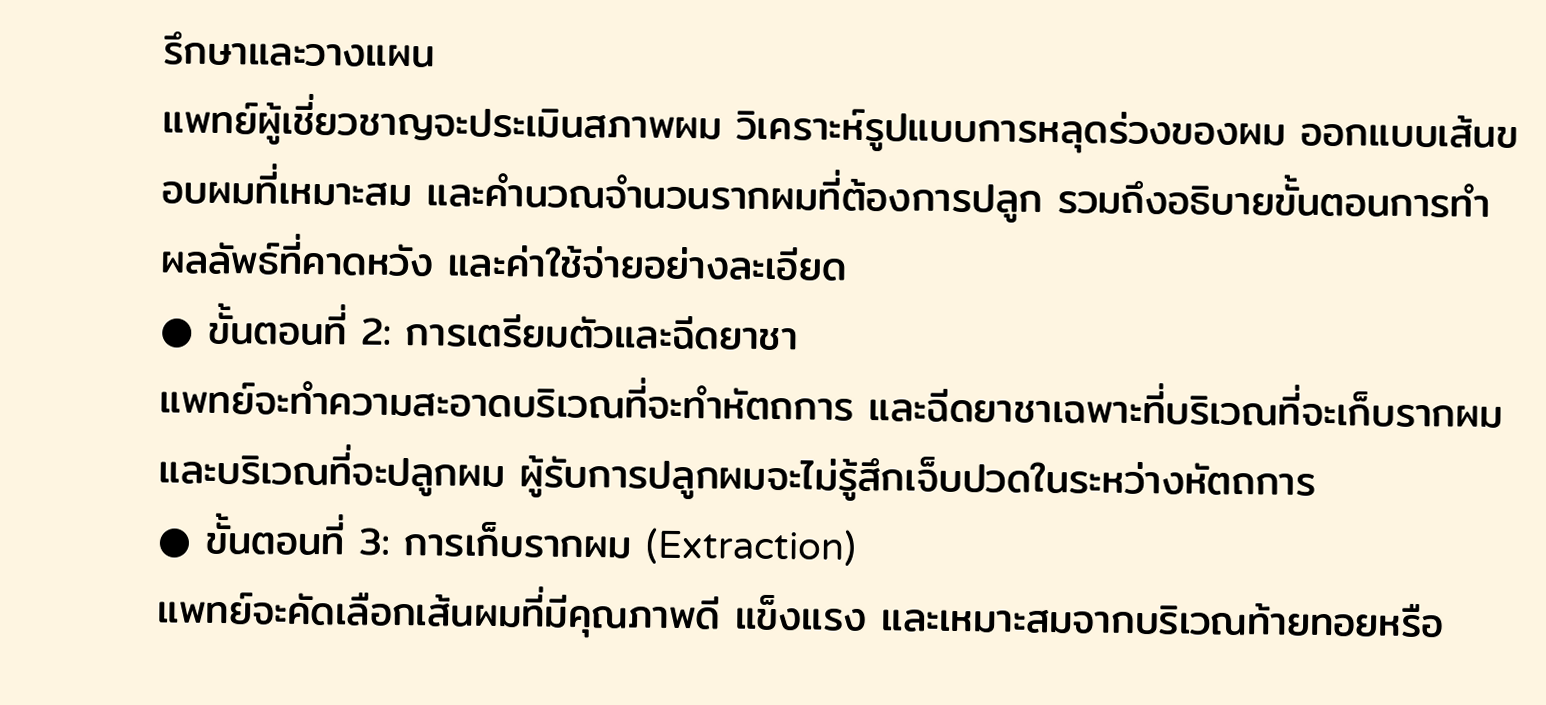รึกษาและวางแผน
แพทย์ผู้เชี่ยวชาญจะประเมินสภาพผม วิเคราะห์รูปแบบการหลุดร่วงของผม ออกแบบเส้นขอบผมที่เหมาะสม และคำนวณจำนวนรากผมที่ต้องการปลูก รวมถึงอธิบายขั้นตอนการทำ ผลลัพธ์ที่คาดหวัง และค่าใช้จ่ายอย่างละเอียด
● ขั้นตอนที่ 2: การเตรียมตัวและฉีดยาชา
แพทย์จะทำความสะอาดบริเวณที่จะทำหัตถการ และฉีดยาชาเฉพาะที่บริเวณที่จะเก็บรากผมและบริเวณที่จะปลูกผม ผู้รับการปลูกผมจะไม่รู้สึกเจ็บปวดในระหว่างหัตถการ
● ขั้นตอนที่ 3: การเก็บรากผม (Extraction)
แพทย์จะคัดเลือกเส้นผมที่มีคุณภาพดี แข็งแรง และเหมาะสมจากบริเวณท้ายทอยหรือ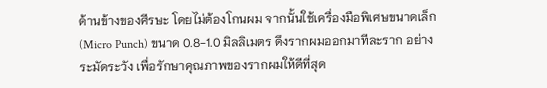ด้านข้างของศีรษะ โดยไม่ต้องโกนผม จากนั้นใช้เครื่องมือพิเศษขนาดเล็ก (Micro Punch) ขนาด 0.8-1.0 มิลลิเมตร ดึงรากผมออกมาทีละราก อย่างระมัดระวัง เพื่อรักษาคุณภาพของรากผมให้ดีที่สุด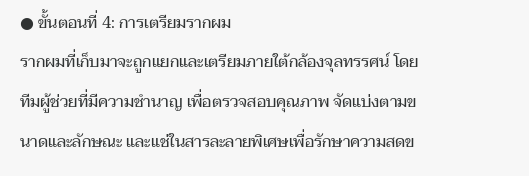● ขั้นตอนที่ 4: การเตรียมรากผม
รากผมที่เก็บมาจะถูกแยกและเตรียมภายใต้กล้องจุลทรรศน์ โดยทีมผู้ช่วยที่มีความชำนาญ เพื่อตรวจสอบคุณภาพ จัดแบ่งตามขนาดและลักษณะ และแช่ในสารละลายพิเศษเพื่อรักษาความสดข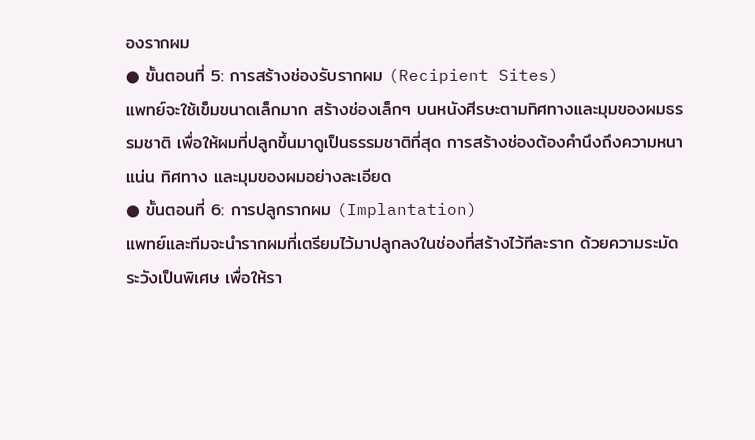องรากผม
● ขั้นตอนที่ 5: การสร้างช่องรับรากผม (Recipient Sites)
แพทย์จะใช้เข็มขนาดเล็กมาก สร้างช่องเล็กๆ บนหนังศีรษะตามทิศทางและมุมของผมธรรมชาติ เพื่อให้ผมที่ปลูกขึ้นมาดูเป็นธรรมชาติที่สุด การสร้างช่องต้องคำนึงถึงความหนาแน่น ทิศทาง และมุมของผมอย่างละเอียด
● ขั้นตอนที่ 6: การปลูกรากผม (Implantation)
แพทย์และทีมจะนำรากผมที่เตรียมไว้มาปลูกลงในช่องที่สร้างไว้ทีละราก ด้วยความระมัดระวังเป็นพิเศษ เพื่อให้รา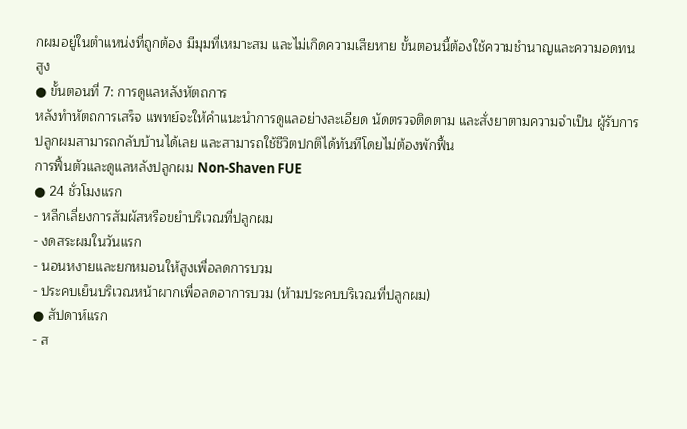กผมอยู่ในตำแหน่งที่ถูกต้อง มีมุมที่เหมาะสม และไม่เกิดความเสียหาย ขั้นตอนนี้ต้องใช้ความชำนาญและความอดทนสูง
● ขั้นตอนที่ 7: การดูแลหลังหัตถการ
หลังทำหัตถการเสร็จ แพทย์จะให้คำแนะนำการดูแลอย่างละเอียด นัดตรวจติดตาม และสั่งยาตามความจำเป็น ผู้รับการปลูกผมสามารถกลับบ้านได้เลย และสามารถใช้ชีวิตปกติได้ทันทีโดยไม่ต้องพักฟื้น
การฟื้นตัวและดูแลหลังปลูกผม Non-Shaven FUE
● 24 ชั่วโมงแรก
- หลีกเลี่ยงการสัมผัสหรือขยำบริเวณที่ปลูกผม
- งดสระผมในวันแรก
- นอนหงายและยกหมอนให้สูงเพื่อลดการบวม
- ประคบเย็นบริเวณหน้าผากเพื่อลดอาการบวม (ห้ามประคบบริเวณที่ปลูกผม)
● สัปดาห์แรก
- ส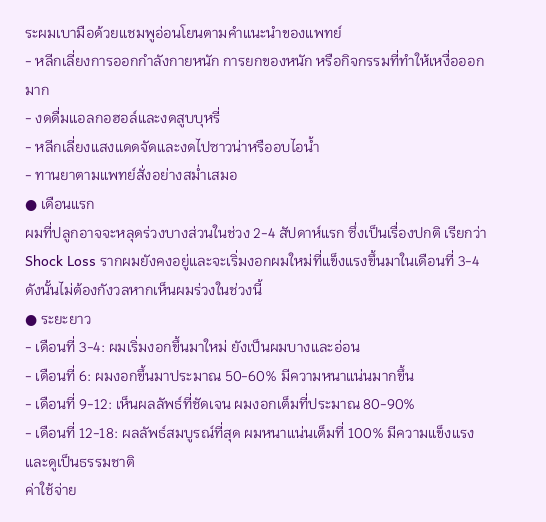ระผมเบามือด้วยแชมพูอ่อนโยนตามคำแนะนำของแพทย์
- หลีกเลี่ยงการออกกำลังกายหนัก การยกของหนัก หรือกิจกรรมที่ทำให้เหงื่อออกมาก
- งดดื่มแอลกอฮอล์และงดสูบบุหรี่
- หลีกเลี่ยงแสงแดดจัดและงดไปซาวน่าหรืออบไอน้ำ
- ทานยาตามแพทย์สั่งอย่างสม่ำเสมอ
● เดือนแรก
ผมที่ปลูกอาจจะหลุดร่วงบางส่วนในช่วง 2-4 สัปดาห์แรก ซึ่งเป็นเรื่องปกติ เรียกว่า Shock Loss รากผมยังคงอยู่และจะเริ่มงอกผมใหม่ที่แข็งแรงขึ้นมาในเดือนที่ 3-4 ดังนั้นไม่ต้องกังวลหากเห็นผมร่วงในช่วงนี้
● ระยะยาว
- เดือนที่ 3-4: ผมเริ่มงอกขึ้นมาใหม่ ยังเป็นผมบางและอ่อน
- เดือนที่ 6: ผมงอกขึ้นมาประมาณ 50-60% มีความหนาแน่นมากขึ้น
- เดือนที่ 9-12: เห็นผลลัพธ์ที่ชัดเจน ผมงอกเต็มที่ประมาณ 80-90%
- เดือนที่ 12-18: ผลลัพธ์สมบูรณ์ที่สุด ผมหนาแน่นเต็มที่ 100% มีความแข็งแรงและดูเป็นธรรมชาติ
ค่าใช้จ่าย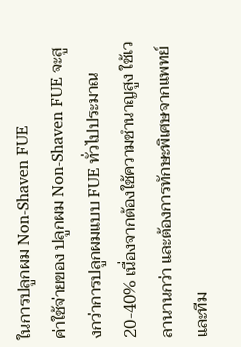ในการปลูกผม Non-Shaven FUE
ค่าใช้จ่ายของ ปลูกผม Non-Shaven FUE จะสูงกว่าการปลูกผมแบบ FUE ทั่วไปประมาณ 20-40% เนื่องจากต้องใช้ความชำนาญสูง ใช้เวลานานกว่า และต้องการทักษะพิเศษจากแพทย์และทีม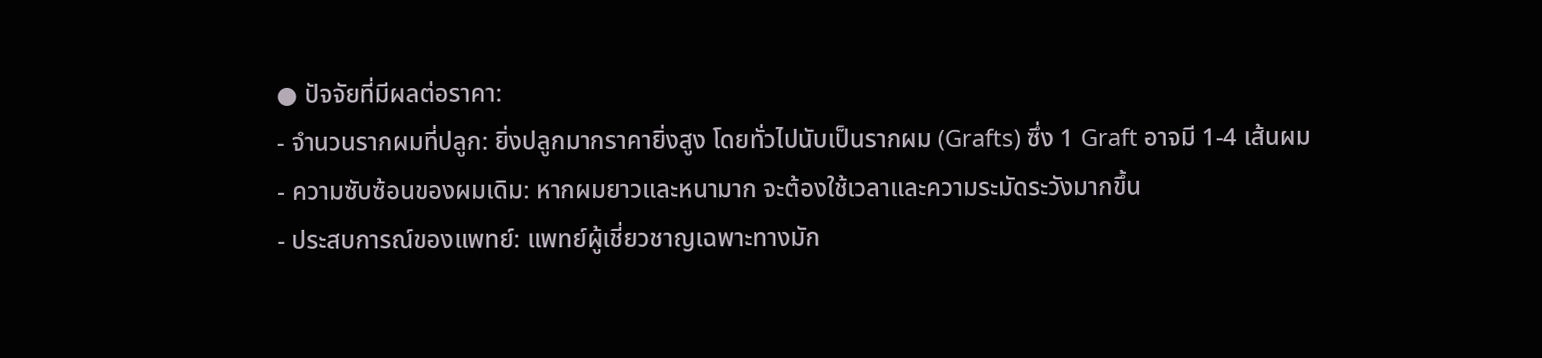● ปัจจัยที่มีผลต่อราคา:
- จำนวนรากผมที่ปลูก: ยิ่งปลูกมากราคายิ่งสูง โดยทั่วไปนับเป็นรากผม (Grafts) ซึ่ง 1 Graft อาจมี 1-4 เส้นผม
- ความซับซ้อนของผมเดิม: หากผมยาวและหนามาก จะต้องใช้เวลาและความระมัดระวังมากขึ้น
- ประสบการณ์ของแพทย์: แพทย์ผู้เชี่ยวชาญเฉพาะทางมัก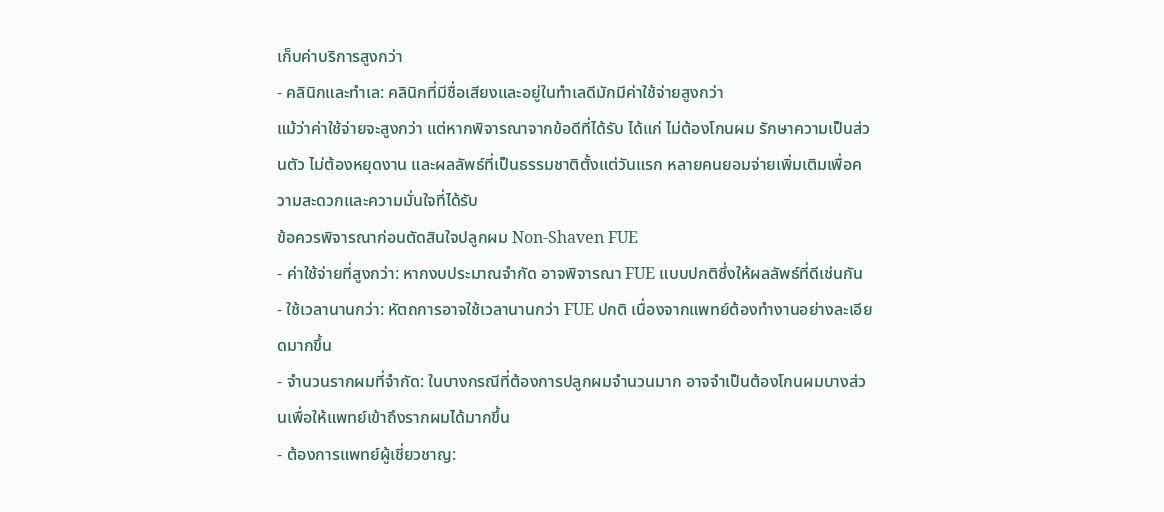เก็บค่าบริการสูงกว่า
- คลินิกและทำเล: คลินิกที่มีชื่อเสียงและอยู่ในทำเลดีมักมีค่าใช้จ่ายสูงกว่า
แม้ว่าค่าใช้จ่ายจะสูงกว่า แต่หากพิจารณาจากข้อดีที่ได้รับ ได้แก่ ไม่ต้องโกนผม รักษาความเป็นส่วนตัว ไม่ต้องหยุดงาน และผลลัพธ์ที่เป็นธรรมชาติตั้งแต่วันแรก หลายคนยอมจ่ายเพิ่มเติมเพื่อความสะดวกและความมั่นใจที่ได้รับ
ข้อควรพิจารณาก่อนตัดสินใจปลูกผม Non-Shaven FUE
- ค่าใช้จ่ายที่สูงกว่า: หากงบประมาณจำกัด อาจพิจารณา FUE แบบปกติซึ่งให้ผลลัพธ์ที่ดีเช่นกัน
- ใช้เวลานานกว่า: หัตถการอาจใช้เวลานานกว่า FUE ปกติ เนื่องจากแพทย์ต้องทำงานอย่างละเอียดมากขึ้น
- จำนวนรากผมที่จำกัด: ในบางกรณีที่ต้องการปลูกผมจำนวนมาก อาจจำเป็นต้องโกนผมบางส่วนเพื่อให้แพทย์เข้าถึงรากผมได้มากขึ้น
- ต้องการแพทย์ผู้เชี่ยวชาญ: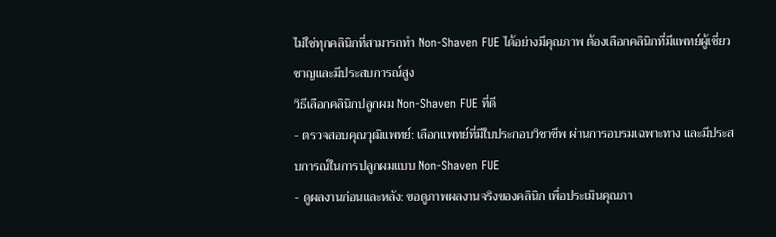ไม่ใช่ทุกคลินิกที่สามารถทำ Non-Shaven FUE ได้อย่างมีคุณภาพ ต้องเลือกคลินิกที่มีแพทย์ผู้เชี่ยวชาญและมีประสบการณ์สูง
วิธีเลือกคลินิกปลูกผม Non-Shaven FUE ที่ดี
- ตรวจสอบคุณวุฒิแพทย์: เลือกแพทย์ที่มีใบประกอบวิชาชีพ ผ่านการอบรมเฉพาะทาง และมีประสบการณ์ในการปลูกผมแบบ Non-Shaven FUE
- ดูผลงานก่อนและหลัง: ขอดูภาพผลงานจริงของคลินิก เพื่อประเมินคุณภา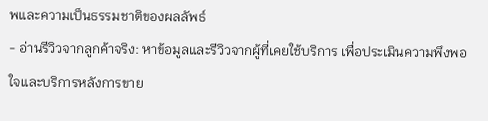พและความเป็นธรรมชาติของผลลัพธ์
- อ่านรีวิวจากลูกค้าจริง: หาข้อมูลและรีวิวจากผู้ที่เคยใช้บริการ เพื่อประเมินความพึงพอใจและบริการหลังการขาย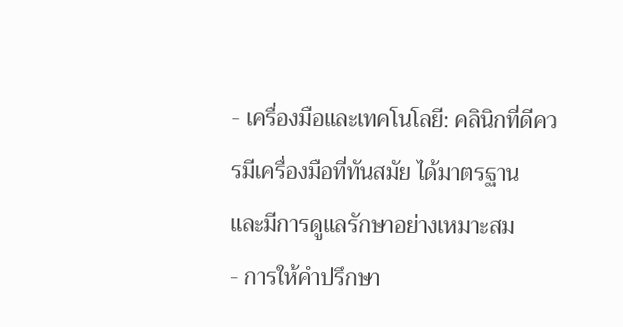- เครื่องมือและเทคโนโลยี: คลินิกที่ดีควรมีเครื่องมือที่ทันสมัย ได้มาตรฐาน และมีการดูแลรักษาอย่างเหมาะสม
- การให้คำปรึกษา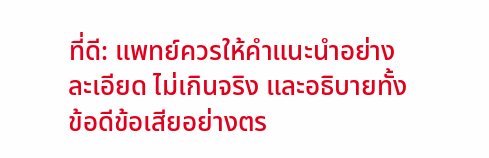ที่ดี: แพทย์ควรให้คำแนะนำอย่างละเอียด ไม่เกินจริง และอธิบายทั้งข้อดีข้อเสียอย่างตร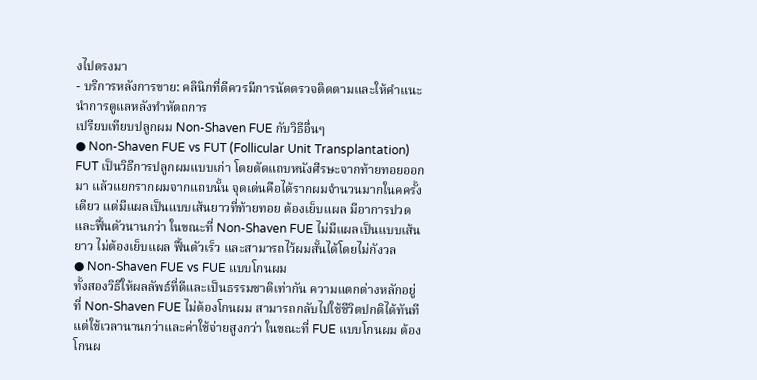งไปตรงมา
- บริการหลังการขาย: คลินิกที่ดีควรมีการนัดตรวจติดตามและให้คำแนะนำการดูแลหลังทำหัตถการ
เปรียบเทียบปลูกผม Non-Shaven FUE กับวิธีอื่นๆ
● Non-Shaven FUE vs FUT (Follicular Unit Transplantation)
FUT เป็นวิธีการปลูกผมแบบเก่า โดยตัดแถบหนังศีรษะจากท้ายทอยออกมา แล้วแยกรากผมจากแถบนั้น จุดเด่นคือได้รากผมจำนวนมากในคครั้งเดียว แต่มีแผลเป็นแบบเส้นยาวที่ท้ายทอย ต้องเย็บแผล มีอาการปวดและฟื้นตัวนานกว่า ในขณะที่ Non-Shaven FUE ไม่มีแผลเป็นแบบเส้นยาว ไม่ต้องเย็บแผล ฟื้นตัวเร็ว และสามารถไว้ผมสั้นได้โดยไม่กังวล
● Non-Shaven FUE vs FUE แบบโกนผม
ทั้งสองวิธีให้ผลลัพธ์ที่ดีและเป็นธรรมชาติเท่ากัน ความแตกต่างหลักอยู่ที่ Non-Shaven FUE ไม่ต้องโกนผม สามารถกลับไปใช้ชีวิตปกติได้ทันที แต่ใช้เวลานานกว่าและค่าใช้จ่ายสูงกว่า ในขณะที่ FUE แบบโกนผม ต้องโกนผ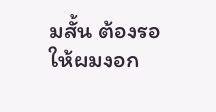มสั้น ต้องรอให้ผมงอก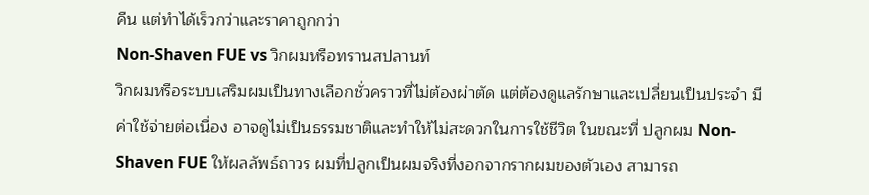คืน แต่ทำได้เร็วกว่าและราคาถูกกว่า
Non-Shaven FUE vs วิกผมหรือทรานสปลานท์
วิกผมหรือระบบเสริมผมเป็นทางเลือกชั่วคราวที่ไม่ต้องผ่าตัด แต่ต้องดูแลรักษาและเปลี่ยนเป็นประจำ มีค่าใช้จ่ายต่อเนื่อง อาจดูไม่เป็นธรรมชาติและทำให้ไม่สะดวกในการใช้ชีวิต ในขณะที่ ปลูกผม Non-Shaven FUE ให้ผลลัพธ์ถาวร ผมที่ปลูกเป็นผมจริงที่งอกจากรากผมของตัวเอง สามารถ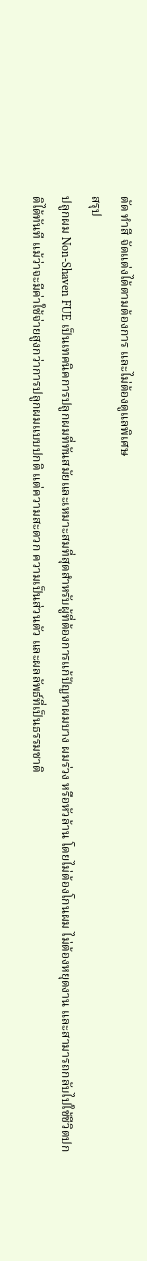ตัด ทำสี จัดแต่งได้ตามต้องการ และไม่ต้องดูแลพิเศษ
สรุป
ปลูกผม Non-Shaven FUE เป็นเทคนิคการปลูกผมที่ทันสมัยและเหมาะสมที่สุดสำหรับผู้ที่ต้องการแก้ปัญหาผมบาง ผมร่วง หรือหัวล้าน โดยไม่ต้องโกนผม ไม่ต้องหยุดงาน และสามารถกลับไปใช้ชีวิตปกติได้ทันที แม้ว่าจะมีค่าใช้จ่ายสูงกว่าการปลูกผมแบบปกติ แต่ความสะดวก ความเป็นส่วนตัว และผลลัพธ์ที่เป็นธรรมชาติ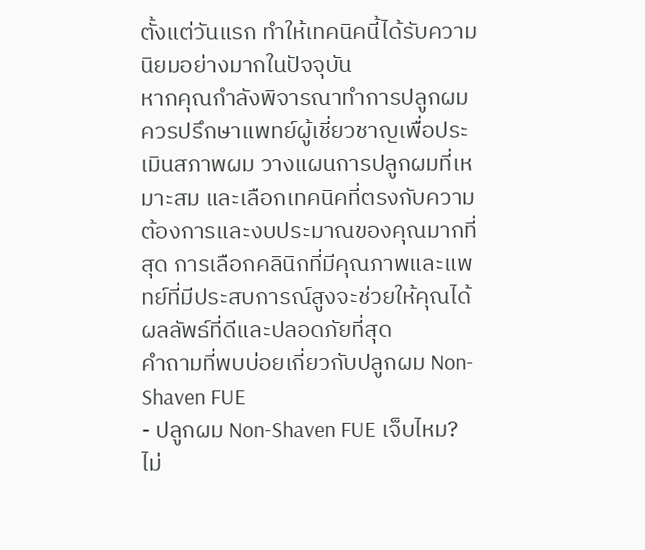ตั้งแต่วันแรก ทำให้เทคนิคนี้ได้รับความนิยมอย่างมากในปัจจุบัน
หากคุณกำลังพิจารณาทำการปลูกผม ควรปรึกษาแพทย์ผู้เชี่ยวชาญเพื่อประเมินสภาพผม วางแผนการปลูกผมที่เหมาะสม และเลือกเทคนิคที่ตรงกับความต้องการและงบประมาณของคุณมากที่สุด การเลือกคลินิกที่มีคุณภาพและแพทย์ที่มีประสบการณ์สูงจะช่วยให้คุณได้ผลลัพธ์ที่ดีและปลอดภัยที่สุด
คำถามที่พบบ่อยเกี่ยวกับปลูกผม Non-Shaven FUE
- ปลูกผม Non-Shaven FUE เจ็บไหม?
ไม่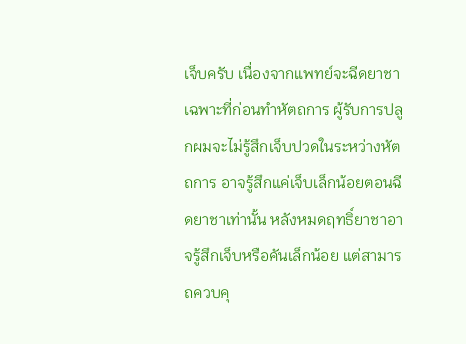เจ็บครับ เนื่องจากแพทย์จะฉีดยาชาเฉพาะที่ก่อนทำหัตถการ ผู้รับการปลูกผมจะไม่รู้สึกเจ็บปวดในระหว่างหัตถการ อาจรู้สึกแค่เจ็บเล็กน้อยตอนฉีดยาชาเท่านั้น หลังหมดฤทธิ์ยาชาอาจรู้สึกเจ็บหรือคันเล็กน้อย แต่สามารถควบคุ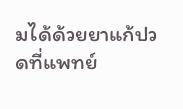มได้ด้วยยาแก้ปวดที่แพทย์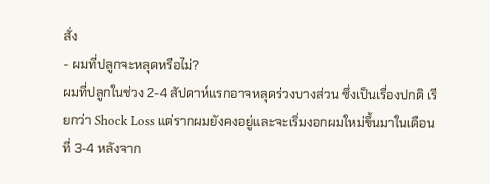สั่ง
- ผมที่ปลูกจะหลุดหรือไม่?
ผมที่ปลูกในช่วง 2-4 สัปดาห์แรกอาจหลุดร่วงบางส่วน ซึ่งเป็นเรื่องปกติ เรียกว่า Shock Loss แต่รากผมยังคงอยู่และจะเริ่มงอกผมใหม่ขึ้นมาในเดือนที่ 3-4 หลังจาก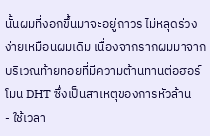นั้นผมที่งอกขึ้นมาจะอยู่ถาวร ไม่หลุดร่วงง่ายเหมือนผมเดิม เนื่องจากรากผมมาจากบริเวณท้ายทอยที่มีความต้านทานต่อฮอร์โมน DHT ซึ่งเป็นสาเหตุของการหัวล้าน
- ใช้เวลา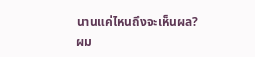นานแค่ไหนถึงจะเห็นผล?
ผม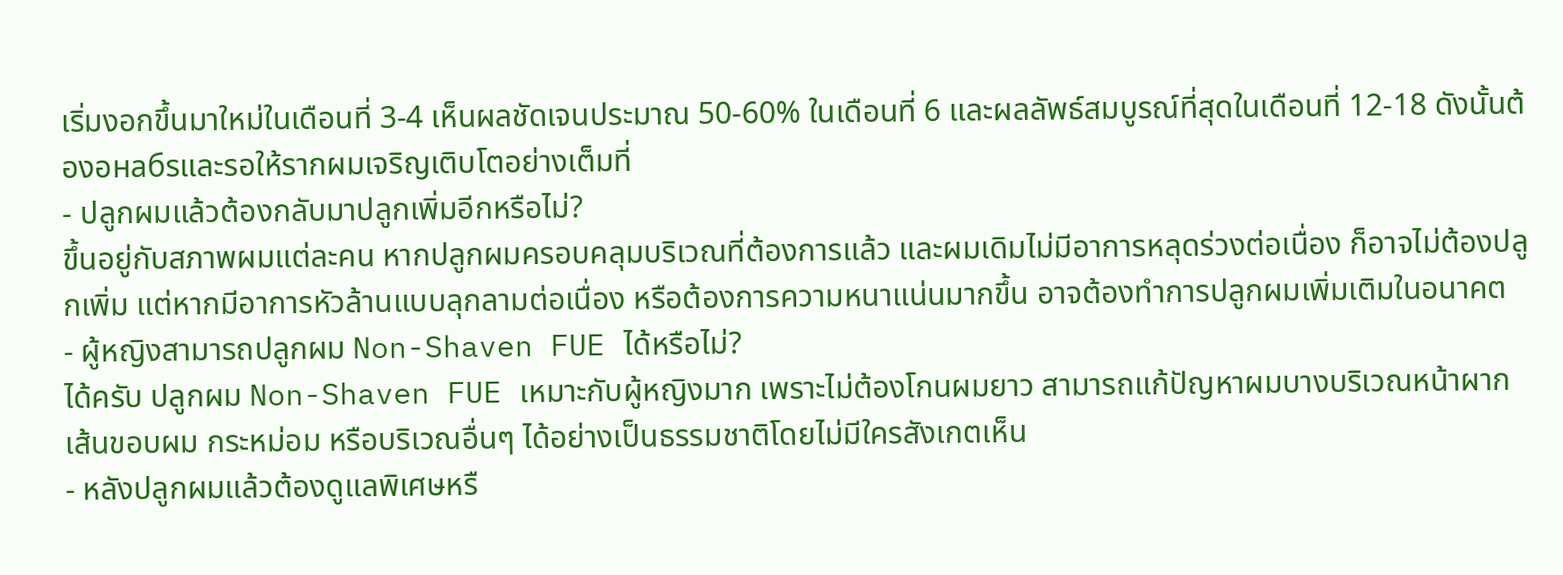เริ่มงอกขึ้นมาใหม่ในเดือนที่ 3-4 เห็นผลชัดเจนประมาณ 50-60% ในเดือนที่ 6 และผลลัพธ์สมบูรณ์ที่สุดในเดือนที่ 12-18 ดังนั้นต้องอнабรและรอให้รากผมเจริญเติบโตอย่างเต็มที่
- ปลูกผมแล้วต้องกลับมาปลูกเพิ่มอีกหรือไม่?
ขึ้นอยู่กับสภาพผมแต่ละคน หากปลูกผมครอบคลุมบริเวณที่ต้องการแล้ว และผมเดิมไม่มีอาการหลุดร่วงต่อเนื่อง ก็อาจไม่ต้องปลูกเพิ่ม แต่หากมีอาการหัวล้านแบบลุกลามต่อเนื่อง หรือต้องการความหนาแน่นมากขึ้น อาจต้องทำการปลูกผมเพิ่มเติมในอนาคต
- ผู้หญิงสามารถปลูกผม Non-Shaven FUE ได้หรือไม่?
ได้ครับ ปลูกผม Non-Shaven FUE เหมาะกับผู้หญิงมาก เพราะไม่ต้องโกนผมยาว สามารถแก้ปัญหาผมบางบริเวณหน้าผาก เส้นขอบผม กระหม่อม หรือบริเวณอื่นๆ ได้อย่างเป็นธรรมชาติโดยไม่มีใครสังเกตเห็น
- หลังปลูกผมแล้วต้องดูแลพิเศษหรื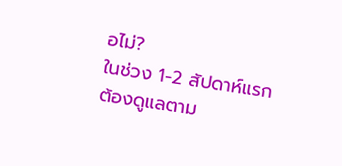อไม่?
ในช่วง 1-2 สัปดาห์แรกต้องดูแลตาม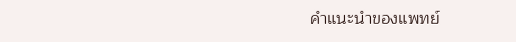คำแนะนำของแพทย์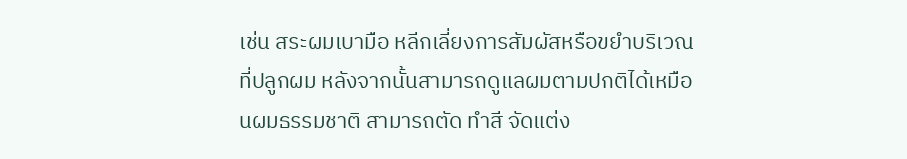เช่น สระผมเบามือ หลีกเลี่ยงการสัมผัสหรือขยำบริเวณที่ปลูกผม หลังจากนั้นสามารถดูแลผมตามปกติได้เหมือนผมธรรมชาติ สามารถตัด ทำสี จัดแต่ง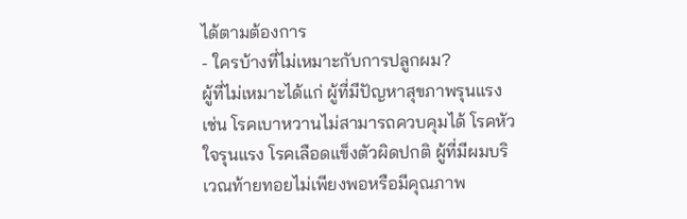ได้ตามต้องการ
- ใครบ้างที่ไม่เหมาะกับการปลูกผม?
ผู้ที่ไม่เหมาะได้แก่ ผู้ที่มีปัญหาสุขภาพรุนแรง เช่น โรคเบาหวานไม่สามารถควบคุมได้ โรคหัวใจรุนแรง โรคเลือดแข็งตัวผิดปกติ ผู้ที่มีผมบริเวณท้ายทอยไม่เพียงพอหรือมีคุณภาพ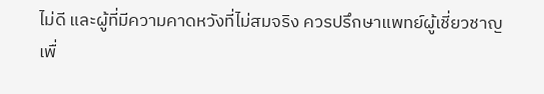ไม่ดี และผู้ที่มีความคาดหวังที่ไม่สมจริง ควรปรึกษาแพทย์ผู้เชี่ยวชาญเพื่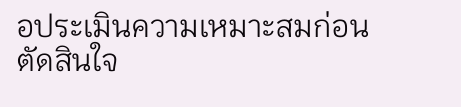อประเมินความเหมาะสมก่อนตัดสินใจ